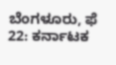ಬೆಂಗಳೂರು, ಫೆ 22: ಕರ್ನಾಟಕ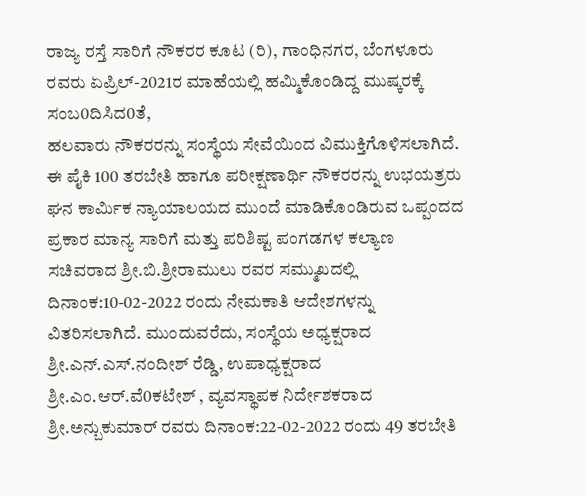ರಾಜ್ಯ ರಸ್ತೆ ಸಾರಿಗೆ ನೌಕರರ ಕೂಟ (ರಿ), ಗಾಂಧಿನಗರ, ಬೆಂಗಳೂರು ರವರು ಏಪ್ರಿಲ್-2021ರ ಮಾಹೆಯಲ್ಲಿ ಹಮ್ಮಿಕೊಂಡಿದ್ದ ಮುಷ್ಕರಕ್ಕೆ ಸಂಬ0ದಿಸಿದ0ತೆ,
ಹಲವಾರು ನೌಕರರನ್ನು ಸಂಸ್ಥೆಯ ಸೇವೆಯಿಂದ ವಿಮುಕ್ತಿಗೊಳಿಸಲಾಗಿದೆ. ಈ ಪೈಕಿ 100 ತರಬೇತಿ ಹಾಗೂ ಪರೀಕ್ಷಣಾರ್ಥಿ ನೌಕರರನ್ನು ಉಭಯತ್ರರು ಘನ ಕಾರ್ಮಿಕ ನ್ಯಾಯಾಲಯದ ಮುಂದೆ ಮಾಡಿಕೊಂಡಿರುವ ಒಪ್ಪಂದದ ಪ್ರಕಾರ ಮಾನ್ಯ ಸಾರಿಗೆ ಮತ್ತು ಪರಿಶಿಷ್ಟ ಪಂಗಡಗಳ ಕಲ್ಯಾಣ ಸಚಿವರಾದ ಶ್ರೀ.ಬಿ.ಶ್ರೀರಾಮುಲು ರವರ ಸಮ್ಮುಖದಲ್ಲಿ ದಿನಾಂಕ:10-02-2022 ರಂದು ನೇಮಕಾತಿ ಆದೇಶಗಳನ್ನು ವಿತರಿಸಲಾಗಿದೆ. ಮುಂದುವರೆದು, ಸಂಸ್ಥೆಯ ಅಧ್ಯಕ್ಷರಾದ ಶ್ರೀ.ಎನ್.ಎಸ್.ನಂದೀಶ್ ರೆಡ್ಡಿ, ಉಪಾಧ್ಯಕ್ಷರಾದ ಶ್ರೀ.ಎಂ.ಆರ್.ವೆ0ಕಟೇಶ್ , ವ್ಯವಸ್ಥಾಪಕ ನಿರ್ದೇಶಕರಾದ ಶ್ರೀ.ಅನ್ಬುಕುಮಾರ್ ರವರು ದಿನಾಂಕ:22-02-2022 ರಂದು 49 ತರಬೇತಿ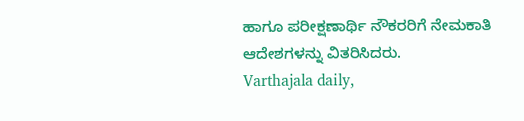ಹಾಗೂ ಪರೀಕ್ಷಣಾರ್ಥಿ ನೌಕರರಿಗೆ ನೇಮಕಾತಿ ಆದೇಶಗಳನ್ನು ವಿತರಿಸಿದರು.
Varthajala daily,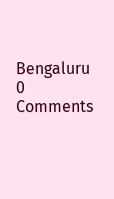Bengaluru
0 Comments